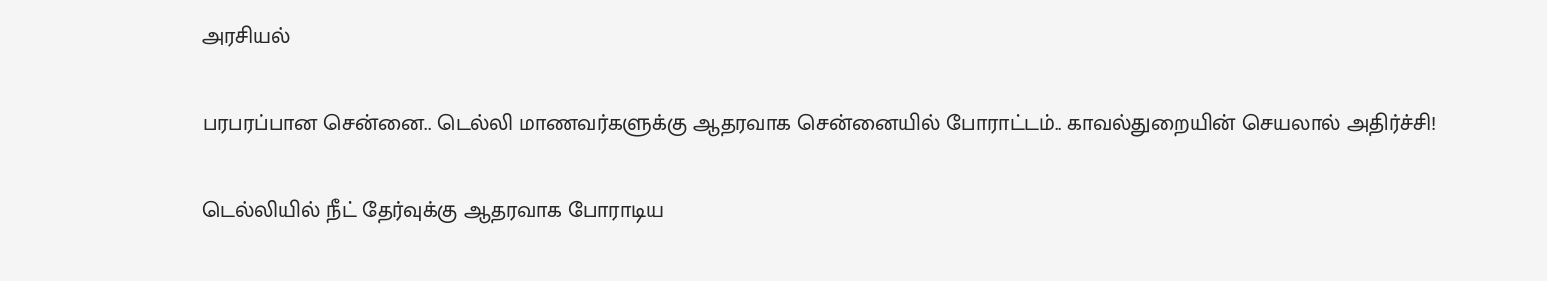அரசியல்

பரபரப்பான சென்னை.. டெல்லி மாணவர்களுக்கு ஆதரவாக சென்னையில் போராட்டம்.. காவல்துறையின் செயலால் அதிர்ச்சி!

டெல்லியில் நீட் தேர்வுக்கு ஆதரவாக போராடிய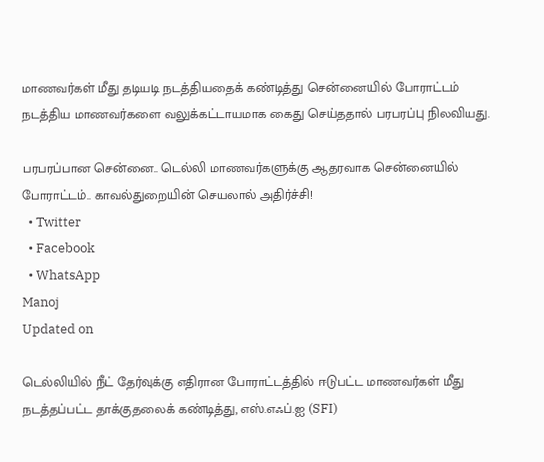மாணவர்கள் மீது தடியடி நடத்தியதைக் கண்டித்து சென்னையில் போராட்டம் நடத்திய மாணவர்களை வலுக்கட்டாயமாக கைது செய்ததால் பரபரப்பு நிலவியது.

பரபரப்பான சென்னை.. டெல்லி மாணவர்களுக்கு ஆதரவாக சென்னையில் போராட்டம்.. காவல்துறையின் செயலால் அதிர்ச்சி!
  • Twitter
  • Facebook
  • WhatsApp
Manoj
Updated on

டெல்லியில் நீட் தேர்வுக்கு எதிரான போராட்டத்தில் ஈடுபட்ட மாணவர்கள் மீது நடத்தப்பட்ட தாக்குதலைக் கண்டித்து, எஸ்.எஃப்.ஐ (SFI)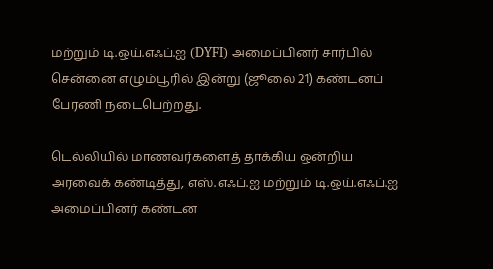மற்றும் டி.ஒய்.எஃப்.ஐ (DYFI) அமைப்பினர் சார்பில் சென்னை எழும்பூரில் இன்று (ஜூலை 21) கண்டனப் பேரணி நடைபெற்றது.

டெல்லியில் மாணவர்களைத் தாக்கிய ஒன்றிய அரவைக் கண்டித்து, எஸ்.எஃப்.ஐ மற்றும் டி.ஒய்.எஃப்.ஐ அமைப்பினர் கண்டன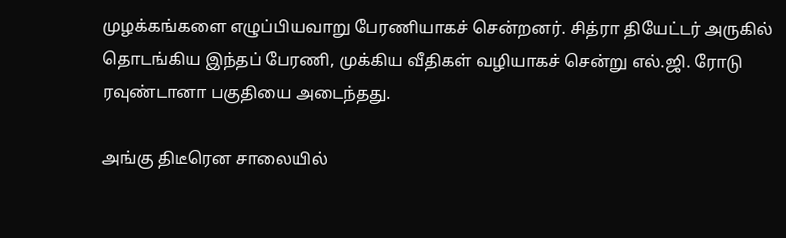முழக்கங்களை எழுப்பியவாறு பேரணியாகச் சென்றனர். சித்ரா தியேட்டர் அருகில் தொடங்கிய இந்தப் பேரணி, முக்கிய வீதிகள் வழியாகச் சென்று எல்.ஜி. ரோடு ரவுண்டானா பகுதியை அடைந்தது.

அங்கு திடீரென சாலையில்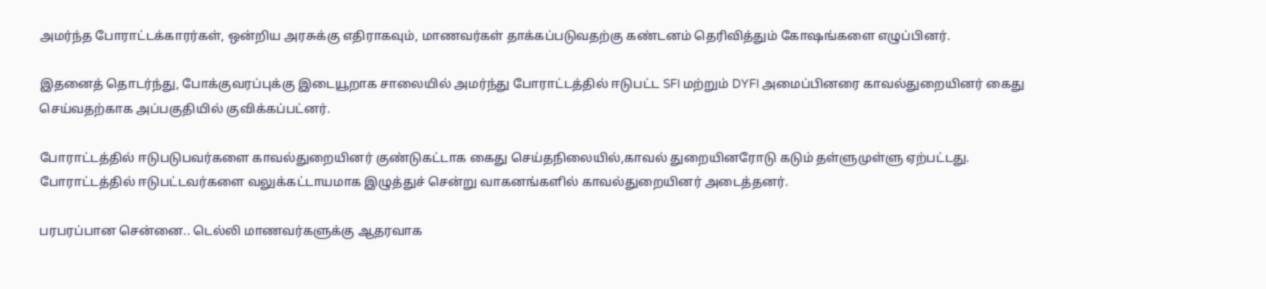அமர்ந்த போராட்டக்காரர்கள், ஒன்றிய அரசுக்கு எதிராகவும், மாணவர்கள் தாக்கப்படுவதற்கு கண்டனம் தெரிவித்தும் கோஷங்களை எழுப்பினர்.

இதனைத் தொடர்ந்து, போக்குவரப்புக்கு இடையூறாக சாலையில் அமர்ந்து போராட்டத்தில் ஈடுபட்ட SFI மற்றும் DYFI அமைப்பினரை காவல்துறையினர் கைது செய்வதற்காக அப்பகுதியில் குவிக்கப்பட்னர்.

போராட்டத்தில் ஈடுபடுபவர்களை காவல்துறையினர் குண்டுகட்டாக கைது செய்தநிலையில்,காவல் துறையினரோடு கடும் தள்ளுமுள்ளு ஏற்பட்டது. போராட்டத்தில் ஈடுபட்டவர்களை வலுக்கட்டாயமாக இழுத்துச் சென்று வாகனங்களில் காவல்துறையினர் அடைத்தனர்.

பரபரப்பான சென்னை.. டெல்லி மாணவர்களுக்கு ஆதரவாக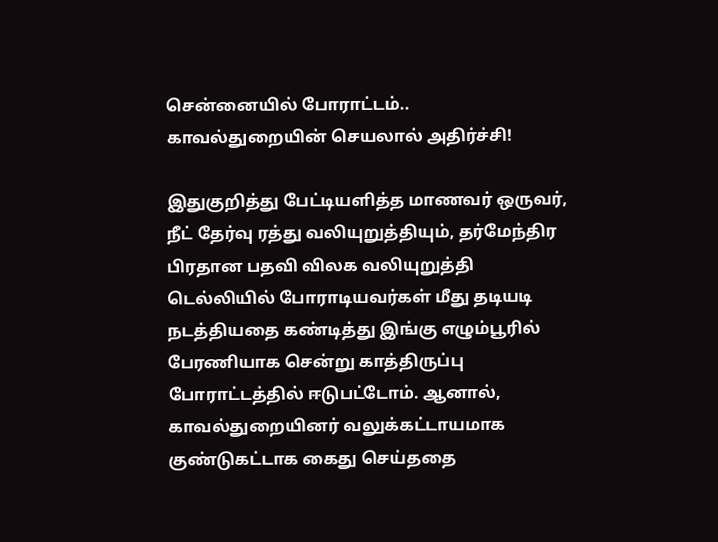சென்னையில் போராட்டம்.. காவல்துறையின் செயலால் அதிர்ச்சி!

இதுகுறித்து பேட்டியளித்த மாணவர் ஒருவர், நீட் தேர்வு ரத்து வலியுறுத்தியும், தர்மேந்திர பிரதான பதவி விலக வலியுறுத்தி டெல்லியில் போராடியவர்கள் மீது தடியடி நடத்தியதை கண்டித்து இங்கு எழும்பூரில் பேரணியாக சென்று காத்திருப்பு போராட்டத்தில் ஈடுபட்டோம். ஆனால், காவல்துறையினர் வலுக்கட்டாயமாக குண்டுகட்டாக கைது செய்ததை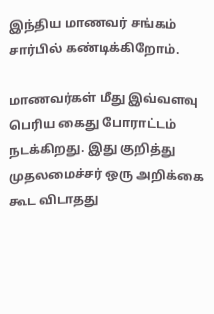இந்திய மாணவர் சங்கம் சார்பில் கண்டிக்கிறோம்.

மாணவர்கள் மீது இவ்வளவு பெரிய கைது போராட்டம் நடக்கிறது. இது குறித்து முதலமைச்சர் ஒரு அறிக்கை கூட விடாதது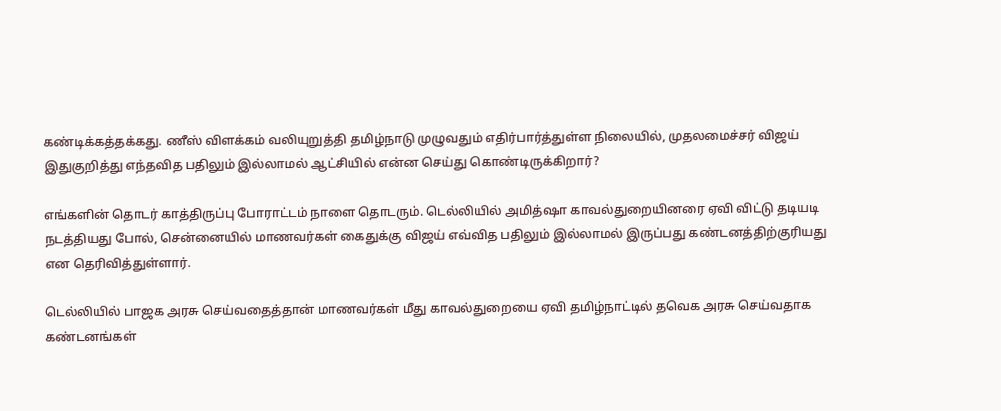கண்டிக்கத்தக்கது. ணீஸ் விளக்கம் வலியுறுத்தி தமிழ்நாடு முழுவதும் எதிர்பார்த்துள்ள நிலையில், முதலமைச்சர் விஜய் இதுகுறித்து எந்தவித பதிலும் இல்லாமல் ஆட்சியில் என்ன செய்து கொண்டிருக்கிறார்?

எங்களின் தொடர் காத்திருப்பு போராட்டம் நாளை தொடரும். டெல்லியில் அமித்ஷா காவல்துறையினரை ஏவி விட்டு தடியடி நடத்தியது போல், சென்னையில் மாணவர்கள் கைதுக்கு விஜய் எவ்வித பதிலும் இல்லாமல் இருப்பது கண்டனத்திற்குரியது என தெரிவித்துள்ளார்.

டெல்லியில் பாஜக அரசு செய்வதைத்தான் மாணவர்கள் மீது காவல்துறையை ஏவி தமிழ்நாட்டில் தவெக அரசு செய்வதாக கண்டனங்கள்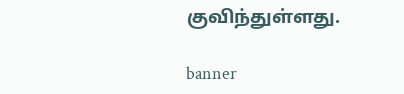குவிந்துள்ளது.

banner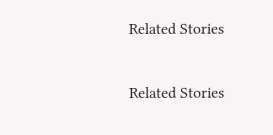Related Stories

Related Stories